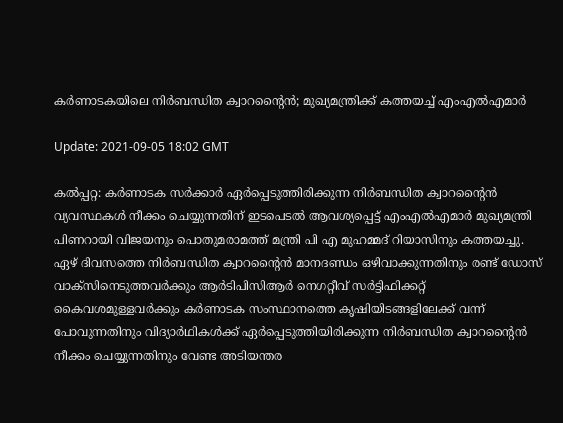കര്‍ണാടകയിലെ നിര്‍ബന്ധിത ക്വാറന്റൈന്‍; മുഖ്യമന്ത്രിക്ക് കത്തയച്ച് എംഎല്‍എമാര്‍

Update: 2021-09-05 18:02 GMT

കല്‍പ്പറ്റ: കര്‍ണാടക സര്‍ക്കാര്‍ ഏര്‍പ്പെടുത്തിരിക്കുന്ന നിര്‍ബന്ധിത ക്വാറന്റൈന്‍ വ്യവസ്ഥകള്‍ നീക്കം ചെയ്യുന്നതിന് ഇടപെടല്‍ ആവശ്യപ്പെട്ട് എംഎല്‍എമാര്‍ മുഖ്യമന്ത്രി പിണറായി വിജയനും പൊതുമരാമത്ത് മന്ത്രി പി എ മുഹമ്മദ് റിയാസിനും കത്തയച്ചു. ഏഴ് ദിവസത്തെ നിര്‍ബന്ധിത ക്വാറന്റൈന്‍ മാനദണ്ഡം ഒഴിവാക്കുന്നതിനും രണ്ട് ഡോസ് വാക്‌സിനെടുത്തവര്‍ക്കും ആര്‍ടിപിസിആര്‍ നെഗറ്റീവ് സര്‍ട്ടിഫിക്കറ്റ് കൈവശമുള്ളവര്‍ക്കും കര്‍ണാടക സംസ്ഥാനത്തെ കൃഷിയിടങ്ങളിലേക്ക് വന്ന് പോവുന്നതിനും വിദ്യാര്‍ഥികള്‍ക്ക് ഏര്‍പ്പെടുത്തിയിരിക്കുന്ന നിര്‍ബന്ധിത ക്വാറന്റൈന്‍ നീക്കം ചെയ്യുന്നതിനും വേണ്ട അടിയന്തര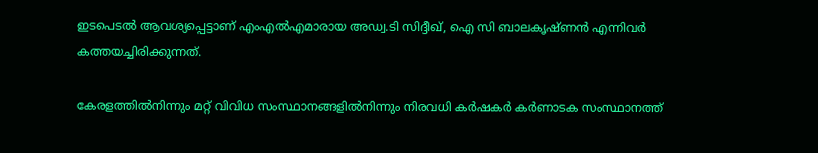ഇടപെടല്‍ ആവശ്യപ്പെട്ടാണ് എംഎല്‍എമാരായ അഡ്വ.ടി സിദ്ദീഖ്, ഐ സി ബാലകൃഷ്ണന്‍ എന്നിവര്‍ കത്തയച്ചിരിക്കുന്നത്.

കേരളത്തില്‍നിന്നും മറ്റ് വിവിധ സംസ്ഥാനങ്ങളില്‍നിന്നും നിരവധി കര്‍ഷകര്‍ കര്‍ണാടക സംസ്ഥാനത്ത്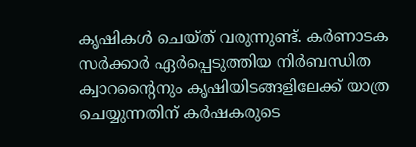കൃഷികള്‍ ചെയ്ത് വരുന്നുണ്ട്. കര്‍ണാടക സര്‍ക്കാര്‍ ഏര്‍പ്പെടുത്തിയ നിര്‍ബന്ധിത ക്വാറന്റൈനും കൃഷിയിടങ്ങളിലേക്ക് യാത്ര ചെയ്യുന്നതിന് കര്‍ഷകരുടെ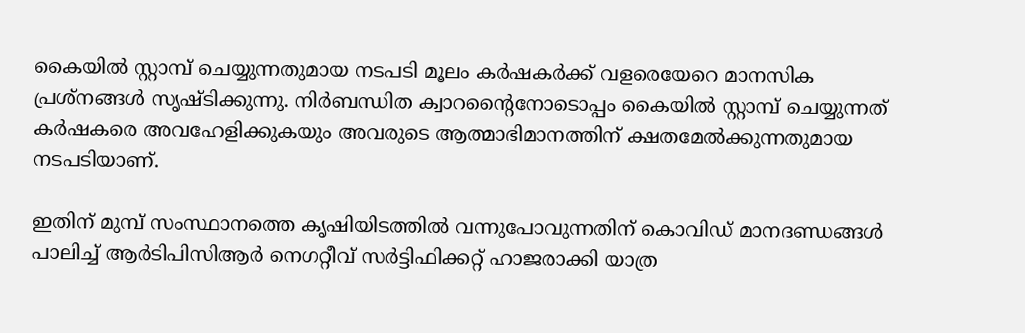കൈയില്‍ സ്റ്റാമ്പ് ചെയ്യുന്നതുമായ നടപടി മൂലം കര്‍ഷകര്‍ക്ക് വളരെയേറെ മാനസിക പ്രശ്‌നങ്ങള്‍ സൃഷ്ടിക്കുന്നു. നിര്‍ബന്ധിത ക്വാറന്റൈനോടൊപ്പം കൈയില്‍ സ്റ്റാമ്പ് ചെയ്യുന്നത് കര്‍ഷകരെ അവഹേളിക്കുകയും അവരുടെ ആത്മാഭിമാനത്തിന് ക്ഷതമേല്‍ക്കുന്നതുമായ നടപടിയാണ്.

ഇതിന് മുമ്പ് സംസ്ഥാനത്തെ കൃഷിയിടത്തില്‍ വന്നുപോവുന്നതിന് കൊവിഡ് മാനദണ്ഡങ്ങള്‍ പാലിച്ച് ആര്‍ടിപിസിആര്‍ നെഗറ്റീവ് സര്‍ട്ടിഫിക്കറ്റ് ഹാജരാക്കി യാത്ര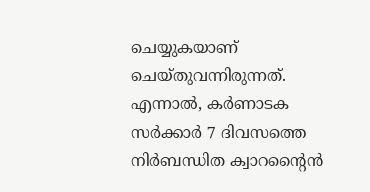ചെയ്യുകയാണ് ചെയ്തുവന്നിരുന്നത്. എന്നാല്‍, കര്‍ണാടക സര്‍ക്കാര്‍ 7 ദിവസത്തെ നിര്‍ബന്ധിത ക്വാറന്റൈന്‍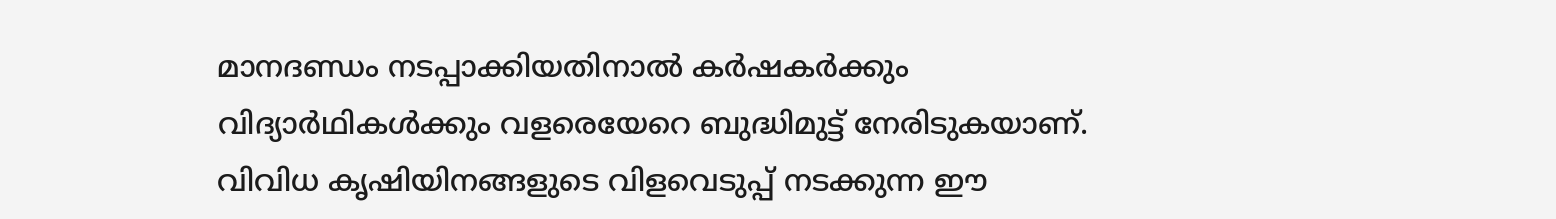മാനദണ്ഡം നടപ്പാക്കിയതിനാല്‍ കര്‍ഷകര്‍ക്കും വിദ്യാര്‍ഥികള്‍ക്കും വളരെയേറെ ബുദ്ധിമുട്ട് നേരിടുകയാണ്. വിവിധ കൃഷിയിനങ്ങളുടെ വിളവെടുപ്പ് നടക്കുന്ന ഈ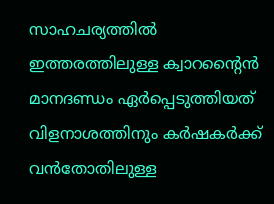സാഹചര്യത്തില്‍ ഇത്തരത്തിലുള്ള ക്വാറന്റൈന്‍ മാനദണ്ഡം ഏര്‍പ്പെടുത്തിയത് വിളനാശത്തിനും കര്‍ഷകര്‍ക്ക് വന്‍തോതിലുള്ള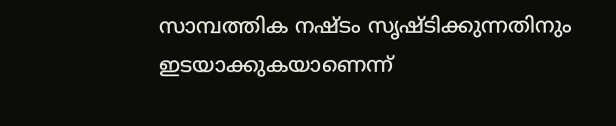സാമ്പത്തിക നഷ്ടം സൃഷ്ടിക്കുന്നതിനും ഇടയാക്കുകയാണെന്ന്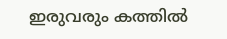ഇരുവരും കത്തില്‍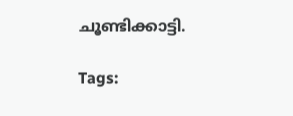ചൂണ്ടിക്കാട്ടി.

Tags: